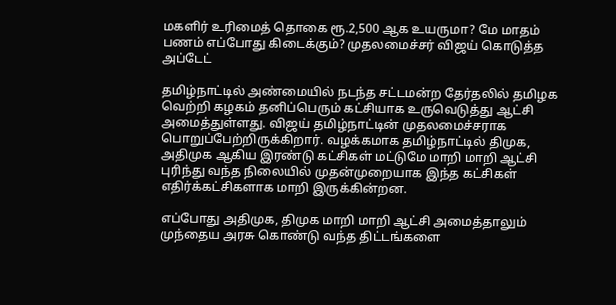மகளிர் உரிமைத் தொகை ரூ.2,500 ஆக உயருமா? மே மாதம் பணம் எப்போது கிடைக்கும்? முதலமைச்சர் விஜய் கொடுத்த அப்டேட்

தமிழ்நாட்டில் அண்மையில் நடந்த சட்டமன்ற தேர்தலில் தமிழக வெற்றி கழகம் தனிப்பெரும் கட்சியாக உருவெடுத்து ஆட்சி அமைத்துள்ளது. விஜய் தமிழ்நாட்டின் முதலமைச்சராக பொறுப்பேற்றிருக்கிறார். வழக்கமாக தமிழ்நாட்டில் திமுக, அதிமுக ஆகிய இரண்டு கட்சிகள் மட்டுமே மாறி மாறி ஆட்சி புரிந்து வந்த நிலையில் முதன்முறையாக இந்த கட்சிகள் எதிர்க்கட்சிகளாக மாறி இருக்கின்றன.

எப்போது அதிமுக, திமுக மாறி மாறி ஆட்சி அமைத்தாலும் முந்தைய அரசு கொண்டு வந்த திட்டங்களை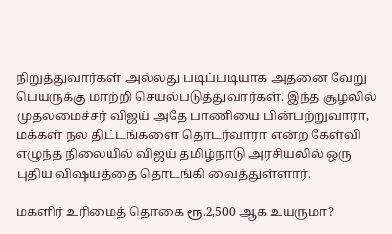நிறுத்துவார்கள் அல்லது படிப்படியாக அதனை வேறு பெயருக்கு மாற்றி செயல்படுத்துவார்கள். இந்த சூழலில் முதலமைச்சர் விஜய் அதே பாணியை பின்பற்றுவாரா, மக்கள் நல திட்டங்களை தொடர்வாரா என்ற கேள்வி எழுந்த நிலையில் விஜய் தமிழ்நாடு அரசியலில் ஒரு புதிய விஷயத்தை தொடங்கி வைத்துள்ளார்.

மகளிர் உரிமைத் தொகை ரூ.2,500 ஆக உயருமா?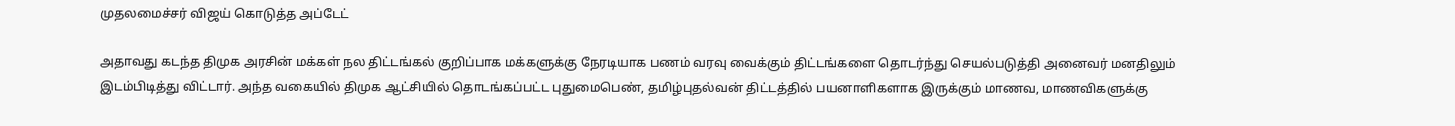முதலமைச்சர் விஜய் கொடுத்த அப்டேட்

அதாவது கடந்த திமுக அரசின் மக்கள் நல திட்டங்கல் குறிப்பாக மக்களுக்கு நேரடியாக பணம் வரவு வைக்கும் திட்டங்களை தொடர்ந்து செயல்படுத்தி அனைவர் மனதிலும் இடம்பிடித்து விட்டார். அந்த வகையில் திமுக ஆட்சியில் தொடங்கப்பட்ட புதுமைபெண், தமிழ்புதல்வன் திட்டத்தில் பயனாளிகளாக இருக்கும் மாணவ, மாணவிகளுக்கு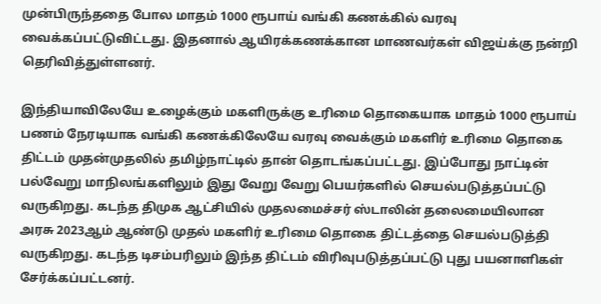முன்பிருந்ததை போல மாதம் 1000 ரூபாய் வங்கி கணக்கில் வரவு வைக்கப்பட்டுவிட்டது. இதனால் ஆயிரக்கணக்கான மாணவர்கள் விஜய்க்கு நன்றி தெரிவித்துள்ளனர்.

இந்தியாவிலேயே உழைக்கும் மகளிருக்கு உரிமை தொகையாக மாதம் 1000 ரூபாய் பணம் நேரடியாக வங்கி கணக்கிலேயே வரவு வைக்கும் மகளிர் உரிமை தொகை திட்டம் முதன்முதலில் தமிழ்நாட்டில் தான் தொடங்கப்பட்டது. இப்போது நாட்டின் பல்வேறு மாநிலங்களிலும் இது வேறு வேறு பெயர்களில் செயல்படுத்தப்பட்டு வருகிறது. கடந்த திமுக ஆட்சியில் முதலமைச்சர் ஸ்டாலின் தலைமையிலான அரசு 2023ஆம் ஆண்டு முதல் மகளிர் உரிமை தொகை திட்டத்தை செயல்படுத்தி வருகிறது. கடந்த டிசம்பரிலும் இந்த திட்டம் விரிவுபடுத்தப்பட்டு புது பயனாளிகள் சேர்க்கப்பட்டனர்.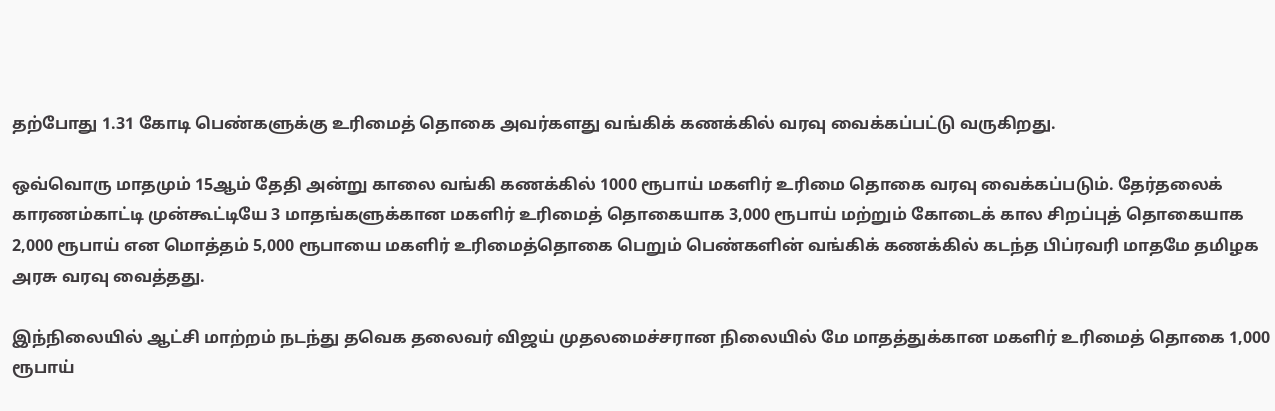தற்போது 1.31 கோடி பெண்களுக்கு உரிமைத் தொகை அவர்களது வங்கிக் கணக்கில் வரவு வைக்கப்பட்டு வருகிறது.

ஒவ்வொரு மாதமும் 15ஆம் தேதி அன்று காலை வங்கி கணக்கில் 1000 ரூபாய் மகளிர் உரிமை தொகை வரவு வைக்கப்படும். தேர்தலைக் காரணம்காட்டி முன்கூட்டியே 3 மாதங்களுக்கான மகளிர் உரிமைத் தொகையாக 3,000 ரூபாய் மற்றும் கோடைக் கால சிறப்புத் தொகையாக 2,000 ரூபாய் என மொத்தம் 5,000 ரூபாயை மகளிர் உரிமைத்தொகை பெறும் பெண்களின் வங்கிக் கணக்கில் கடந்த பிப்ரவரி மாதமே தமிழக அரசு வரவு வைத்தது.

இந்நிலையில் ஆட்சி மாற்றம் நடந்து தவெக தலைவர் விஜய் முதலமைச்சரான நிலையில் மே மாதத்துக்கான மகளிர் உரிமைத் தொகை 1,000 ரூபாய்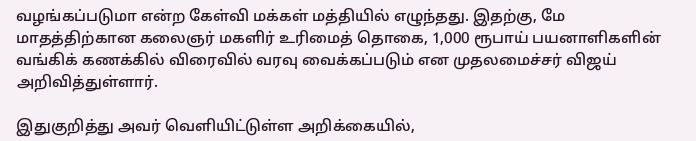வழங்கப்படுமா என்ற கேள்வி மக்கள் மத்தியில் எழுந்தது. இதற்கு, மே மாதத்திற்கான கலைஞர் மகளிர் உரிமைத் தொகை, 1,000 ரூபாய் பயனாளிகளின் வங்கிக் கணக்கில் விரைவில் வரவு வைக்கப்படும் என முதலமைச்சர் விஜய் அறிவித்துள்ளார்.

இதுகுறித்து அவர் வெளியிட்டுள்ள அறிக்கையில்,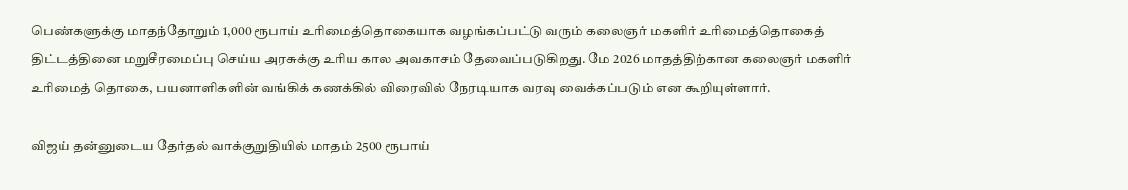பெண்களுக்கு மாதந்தோறும் 1,000 ரூபாய் உரிமைத்தொகையாக வழங்கப்பட்டு வரும் கலைஞர் மகளிர் உரிமைத்தொகைத் திட்டத்தினை மறுசீரமைப்பு செய்ய அரசுக்கு உரிய கால அவகாசம் தேவைப்படுகிறது. மே 2026 மாதத்திற்கான கலைஞர் மகளிர் உரிமைத் தொகை, பயனாளிகளின் வங்கிக் கணக்கில் விரைவில் நேரடியாக வரவு வைக்கப்படும் என கூறியுள்ளார்.

விஜய் தன்னுடைய தேர்தல் வாக்குறுதியில் மாதம் 2500 ரூபாய்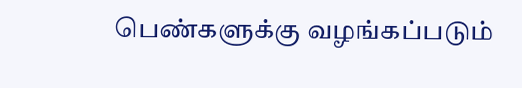பெண்களுக்கு வழங்கப்படும்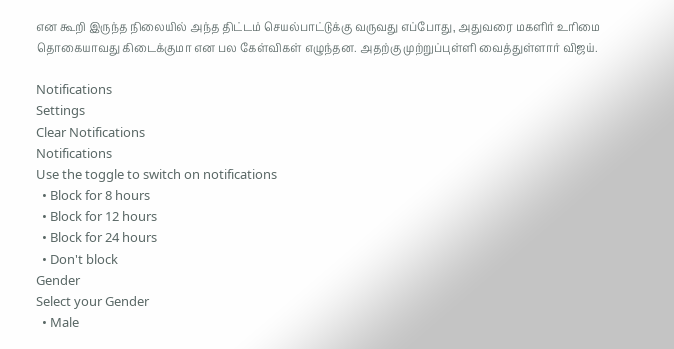என கூறி இருந்த நிலையில் அந்த திட்டம் செயல்பாட்டுக்கு வருவது எப்போது, அதுவரை மகளிர் உரிமை தொகையாவது கிடைக்குமா என பல கேள்விகள் எழுந்தன. அதற்கு முற்றுப்புள்ளி வைத்துள்ளார் விஜய்.

Notifications
Settings
Clear Notifications
Notifications
Use the toggle to switch on notifications
  • Block for 8 hours
  • Block for 12 hours
  • Block for 24 hours
  • Don't block
Gender
Select your Gender
  • Male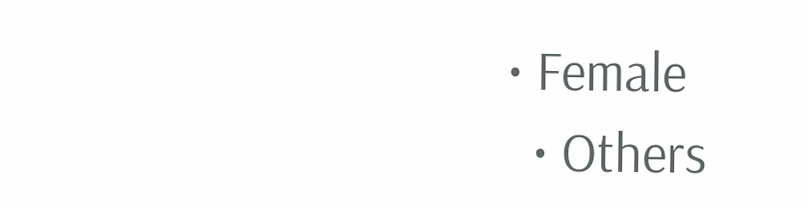• Female
  • Others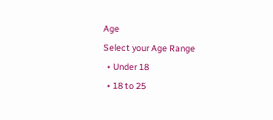Age
Select your Age Range
  • Under 18
  • 18 to 25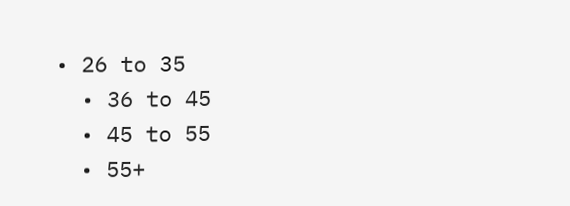• 26 to 35
  • 36 to 45
  • 45 to 55
  • 55+